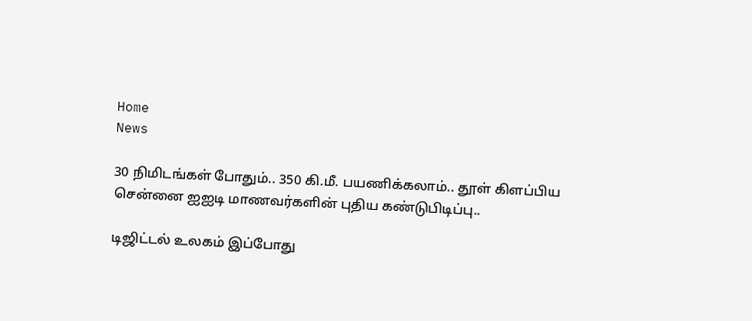Home
News

30 நிமிடங்கள் போதும்.. 350 கி.மீ. பயணிக்கலாம்.. தூள் கிளப்பிய சென்னை ஐஐடி மாணவர்களின் புதிய கண்டுபிடிப்பு..

டிஜிட்டல் உலகம் இப்போது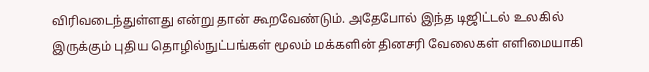விரிவடைந்துள்ளது என்று தான் கூறவேண்டும். அதேபோல் இந்த டிஜிட்டல் உலகில் இருக்கும் புதிய தொழில்நுட்பங்கள் மூலம் மக்களின் தினசரி வேலைகள் எளிமையாகி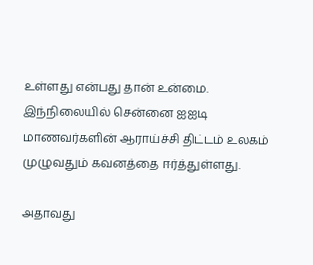உள்ளது என்பது தான் உன்மை. இந்நிலையில் சென்னை ஐஐடி மாணவர்களின் ஆராய்ச்சி திட்டம் உலகம் முழுவதும் கவனத்தை ஈர்த்துள்ளது.

அதாவது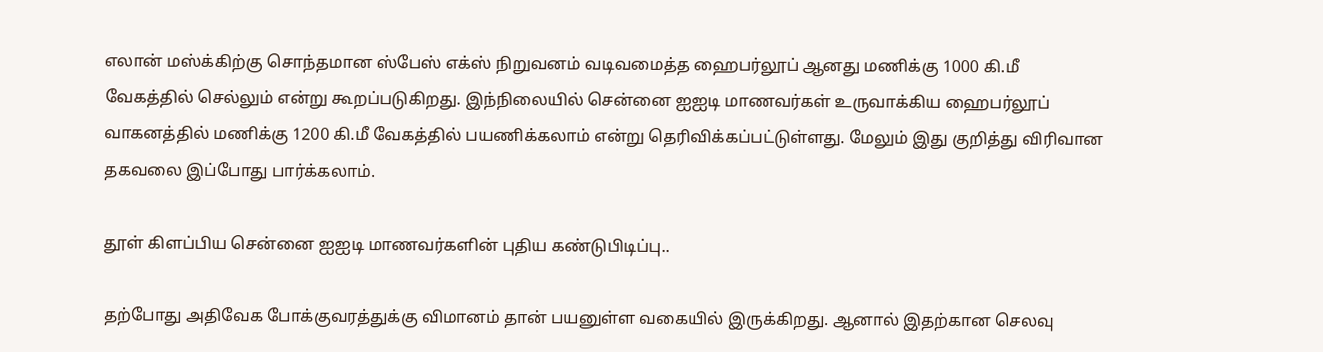எலான் மஸ்க்கிற்கு சொந்தமான ஸ்பேஸ் எக்ஸ் நிறுவனம் வடிவமைத்த ஹைபர்லூப் ஆனது மணிக்கு 1000 கி.மீ வேகத்தில் செல்லும் என்று கூறப்படுகிறது. இந்நிலையில் சென்னை ஐஐடி மாணவர்கள் உருவாக்கிய ஹைபர்லூப் வாகனத்தில் மணிக்கு 1200 கி.மீ வேகத்தில் பயணிக்கலாம் என்று தெரிவிக்கப்பட்டுள்ளது. மேலும் இது குறித்து விரிவான தகவலை இப்போது பார்க்கலாம்.

தூள் கிளப்பிய சென்னை ஐஐடி மாணவர்களின் புதிய கண்டுபிடிப்பு..

தற்போது அதிவேக போக்குவரத்துக்கு விமானம் தான் பயனுள்ள வகையில் இருக்கிறது. ஆனால் இதற்கான செலவு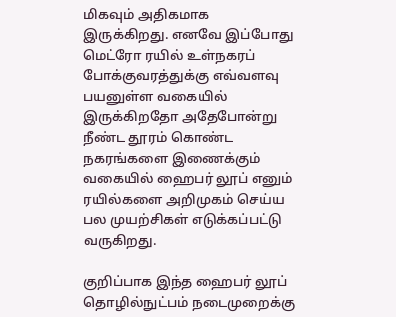மிகவும் அதிகமாக இருக்கிறது. எனவே இப்போது மெட்ரோ ரயில் உள்நகரப் போக்குவரத்துக்கு எவ்வளவு பயனுள்ள வகையில் இருக்கிறதோ அதேபோன்று நீண்ட தூரம் கொண்ட நகரங்களை இணைக்கும் வகையில் ஹைபர் லூப் எனும் ரயில்களை அறிமுகம் செய்ய பல முயற்சிகள் எடுக்கப்பட்டு வருகிறது.

குறிப்பாக இந்த ஹைபர் லூப் தொழில்நுட்பம் நடைமுறைக்கு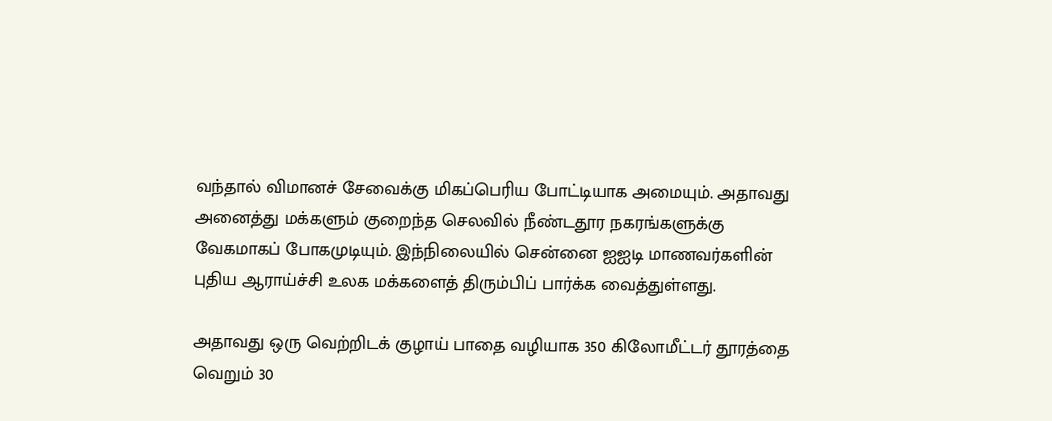வந்தால் விமானச் சேவைக்கு மிகப்பெரிய போட்டியாக அமையும். அதாவது அனைத்து மக்களும் குறைந்த செலவில் நீண்டதூர நகரங்களுக்கு வேகமாகப் போகமுடியும். இந்நிலையில் சென்னை ஐஐடி மாணவர்களின் புதிய ஆராய்ச்சி உலக மக்களைத் திரும்பிப் பார்க்க வைத்துள்ளது.

அதாவது ஒரு வெற்றிடக் குழாய் பாதை வழியாக 350 கிலோமீட்டர் தூரத்தை வெறும் 30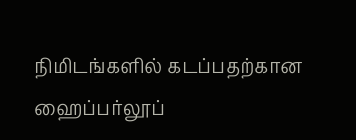நிமிடங்களில் கடப்பதற்கான ஹைப்பர்லூப்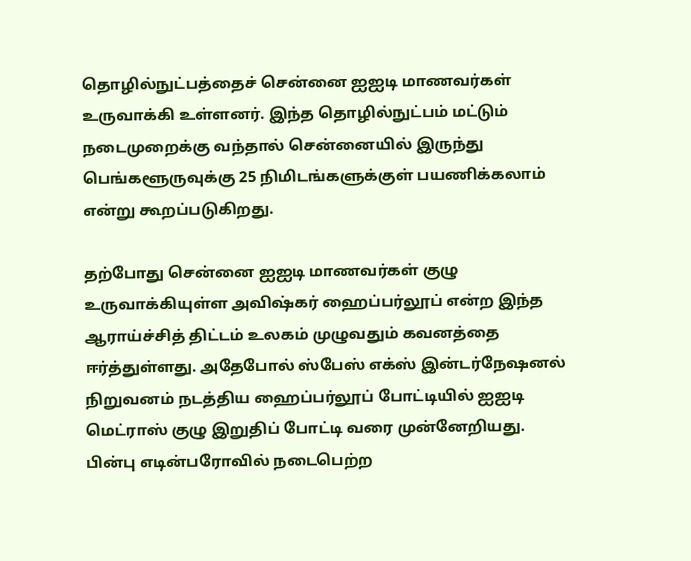தொழில்நுட்பத்தைச் சென்னை ஐஐடி மாணவர்கள் உருவாக்கி உள்ளனர். இந்த தொழில்நுட்பம் மட்டும் நடைமுறைக்கு வந்தால் சென்னையில் இருந்து பெங்களூருவுக்கு 25 நிமிடங்களுக்குள் பயணிக்கலாம் என்று கூறப்படுகிறது.

தற்போது சென்னை ஐஐடி மாணவர்கள் குழு உருவாக்கியுள்ள அவிஷ்கர் ஹைப்பர்லூப் என்ற இந்த ஆராய்ச்சித் திட்டம் உலகம் முழுவதும் கவனத்தை ஈர்த்துள்ளது. அதேபோல் ஸ்பேஸ் எக்ஸ் இன்டர்நேஷனல் நிறுவனம் நடத்திய ஹைப்பர்லூப் போட்டியில் ஐஐடி மெட்ராஸ் குழு இறுதிப் போட்டி வரை முன்னேறியது. பின்பு எடின்பரோவில் நடைபெற்ற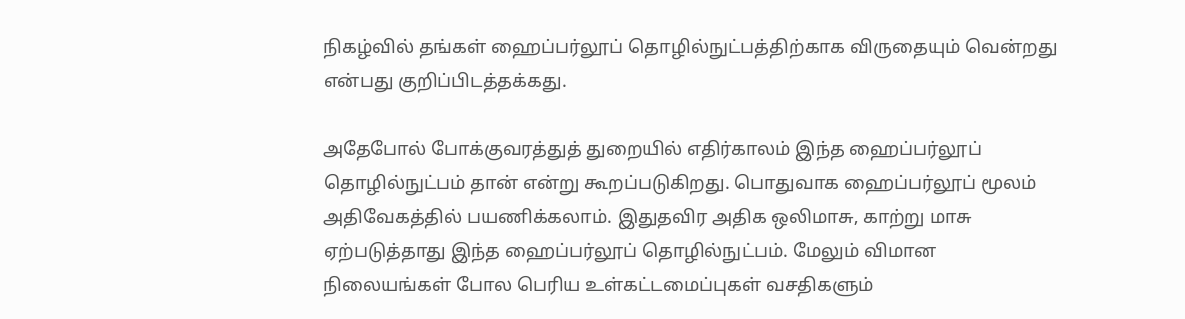நிகழ்வில் தங்கள் ஹைப்பர்லூப் தொழில்நுட்பத்திற்காக விருதையும் வென்றது என்பது குறிப்பிடத்தக்கது.

அதேபோல் போக்குவரத்துத் துறையில் எதிர்காலம் இந்த ஹைப்பர்லூப் தொழில்நுட்பம் தான் என்று கூறப்படுகிறது. பொதுவாக ஹைப்பர்லூப் மூலம் அதிவேகத்தில் பயணிக்கலாம். இதுதவிர அதிக ஒலிமாசு, காற்று மாசு ஏற்படுத்தாது இந்த ஹைப்பர்லூப் தொழில்நுட்பம். மேலும் விமான நிலையங்கள் போல பெரிய உள்கட்டமைப்புகள் வசதிகளும்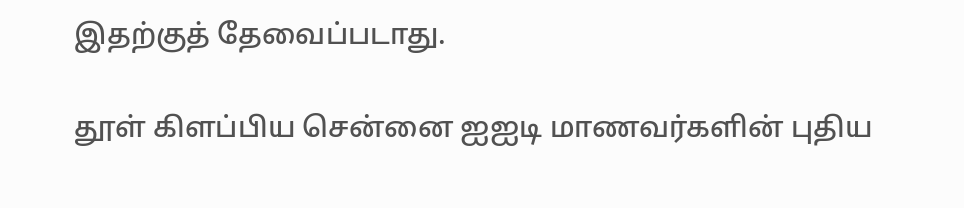இதற்குத் தேவைப்படாது.

தூள் கிளப்பிய சென்னை ஐஐடி மாணவர்களின் புதிய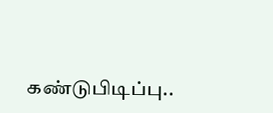கண்டுபிடிப்பு..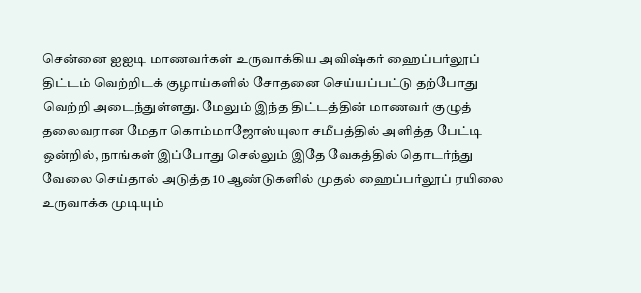சென்னை ஐஐடி மாணவர்கள் உருவாக்கிய அவிஷ்கர் ஹைப்பர்லூப் திட்டம் வெற்றிடக் குழாய்களில் சோதனை செய்யப்பட்டு தற்போது வெற்றி அடைந்துள்ளது. மேலும் இந்த திட்டத்தின் மாணவர் குழுத் தலைவரான மேதா கொம்மாஜோஸ்யுலா சமீபத்தில் அளித்த பேட்டி ஒன்றில், நாங்கள் இப்போது செல்லும் இதே வேகத்தில் தொடர்ந்து வேலை செய்தால் அடுத்த 10 ஆண்டுகளில் முதல் ஹைப்பர்லூப் ரயிலை உருவாக்க முடியும்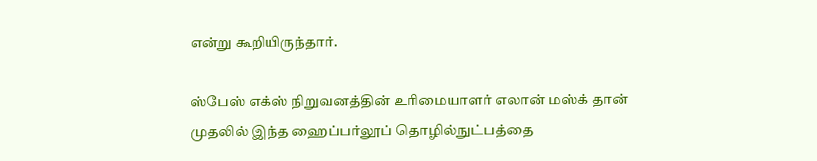என்று கூறியிருந்தார்.

ஸ்பேஸ் எக்ஸ் நிறுவனத்தின் உரிமையாளர் எலான் மஸ்க் தான் முதலில் இந்த ஹைப்பர்லூப் தொழில்நுட்பத்தை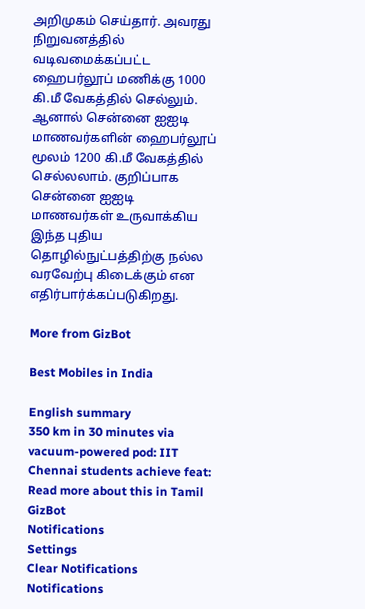அறிமுகம் செய்தார். அவரது நிறுவனத்தில் வடிவமைக்கப்பட்ட ஹைபர்லூப் மணிக்கு 1000 கி.மீ வேகத்தில் செல்லும். ஆனால் சென்னை ஐஐடி மாணவர்களின் ஹைபர்லூப் மூலம் 1200 கி.மீ வேகத்தில் செல்லலாம். குறிப்பாக சென்னை ஐஐடி மாணவர்கள் உருவாக்கிய இந்த புதிய தொழில்நுட்பத்திற்கு நல்ல வரவேற்பு கிடைக்கும் என எதிர்பார்க்கப்படுகிறது.

More from GizBot

Best Mobiles in India

English summary
350 km in 30 minutes via vacuum-powered pod: IIT Chennai students achieve feat: Read more about this in Tamil GizBot
Notifications
Settings
Clear Notifications
Notifications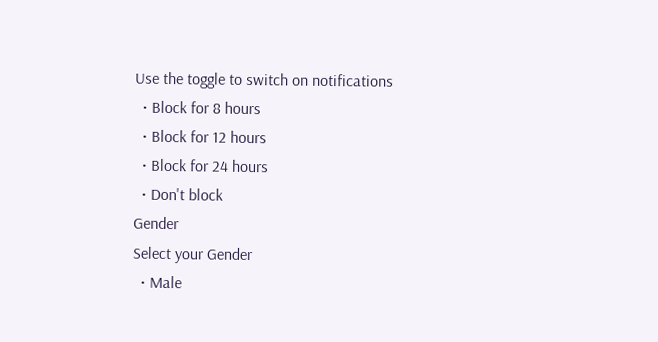Use the toggle to switch on notifications
  • Block for 8 hours
  • Block for 12 hours
  • Block for 24 hours
  • Don't block
Gender
Select your Gender
  • Male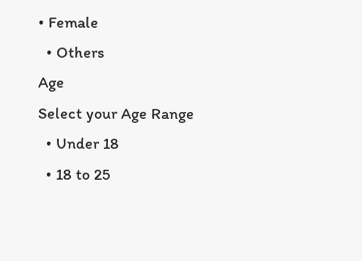• Female
  • Others
Age
Select your Age Range
  • Under 18
  • 18 to 25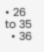• 26 to 35
  • 36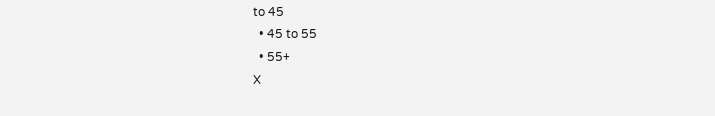to 45
  • 45 to 55
  • 55+
X